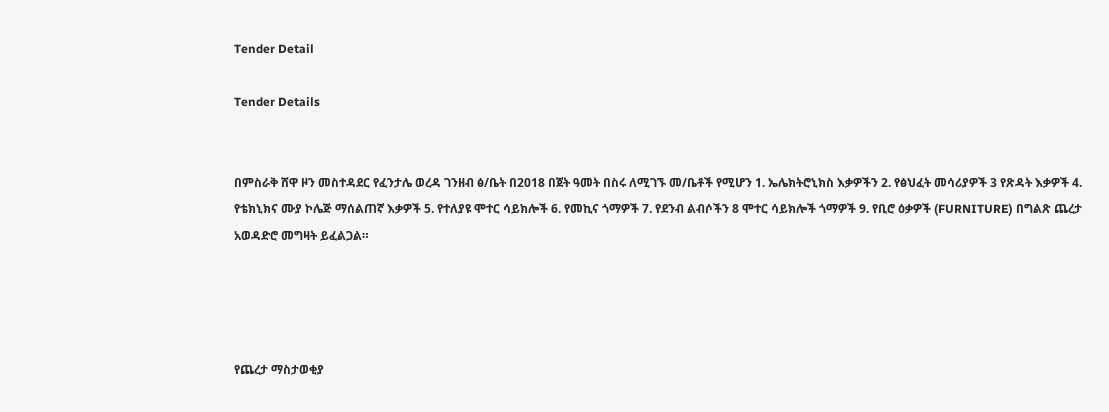Tender Detail

Tender Details


በምስራቅ ሸዋ ዞን መስተዳደር የፈንታሌ ወረዳ ገንዘብ ፅ/ቤት በ2018 በጀት ዓመት በስሩ ለሚገኙ መ/ቤቶች የሚሆን 1. ኤሌክትሮኒክስ እቃዎችን 2. የፅህፈት መሳሪያዎች 3 የጽዳት እቃዎች 4. የቴክኒክና ሙያ ኮሌጅ ማሰልጠኛ እቃዎች 5. የተለያዩ ሞተር ሳይክሎች 6. የመኪና ጎማዎች 7. የደንብ ልብሶችን 8 ሞተር ሳይክሎች ጎማዎች 9. የቢሮ ዕቃዎች (FURNITURE) በግልጽ ጨረታ አወዳድሮ መግዛት ይፈልጋል።




የጨረታ ማስታወቂያ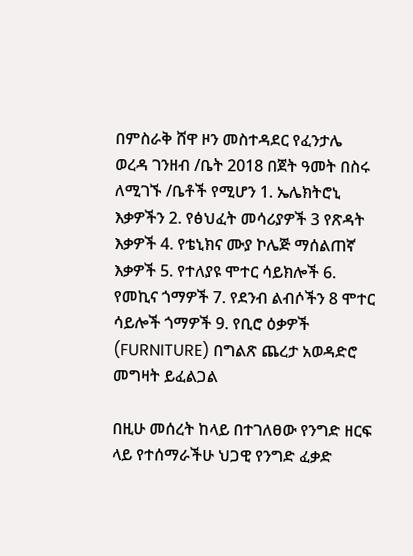በምስራቅ ሸዋ ዞን መስተዳደር የፈንታሌ ወረዳ ገንዘብ /ቤት 2018 በጀት ዓመት በስሩ ለሚገኙ /ቤቶች የሚሆን 1. ኤሌክትሮኒ እቃዎችን 2. የፅህፈት መሳሪያዎች 3 የጽዳት እቃዎች 4. የቴኒክና ሙያ ኮሌጅ ማሰልጠኛ እቃዎች 5. የተለያዩ ሞተር ሳይክሎች 6. የመኪና ጎማዎች 7. የደንብ ልብሶችን 8 ሞተር ሳይሎች ጎማዎች 9. የቢሮ ዕቃዎች (FURNITURE) በግልጽ ጨረታ አወዳድሮ መግዛት ይፈልጋል

በዚሁ መሰረት ከላይ በተገለፀው የንግድ ዘርፍ ላይ የተሰማራችሁ ህጋዊ የንግድ ፈቃድ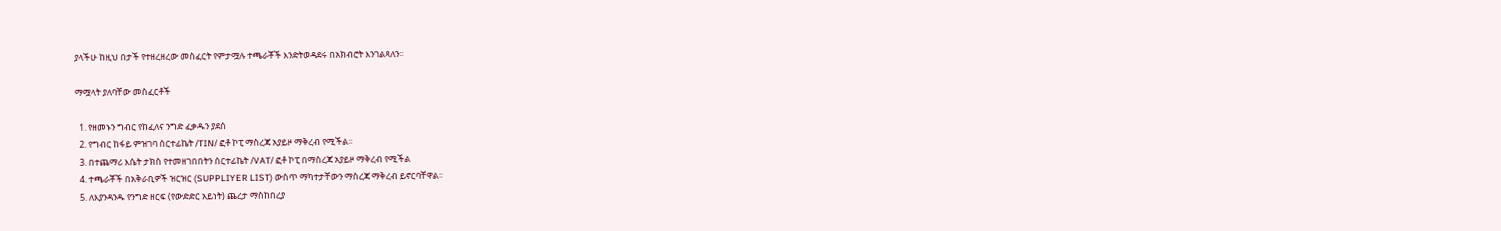ያላችሁ ከዚህ በታች የተዘረዘረው መስፈርት የምታሟሉ ተጫራቾች እንድትወዳደሩ በአክብሮት እንገልጻለን፡፡

ማሟላት ያለባቸው መስፈርቶች

  1. የዘመኑን ግብር የከፈለና ንግድ ፈቃዱን ያደሰ
  2. የግብር ከፋይ ምዝገባ ሰርተፊኬት /TIN/ ፎቶ ኮፒ ማስረጃ አያይዞ ማቅረብ የሚችል፡፡
  3. በተጨማሪ እሴት ታክስ የተመዘገበበትን ሰርተፊኬት /VAT/ ፎቶ ኮፒ በማስረጃ አያይዞ ማቅረብ የሚችል
  4. ተጫራቾች በአቅራቢዎች ዝርዝር (SUPPLIYER LIST) ውስጥ ማካተታቸውን ማስረጃ ማቅረብ ይኖርባቸዋል፡፡
  5. ለእያንዳንዱ የንግድ ዘርፍ (የውድድር አይነት) ጨረታ ማስከበረያ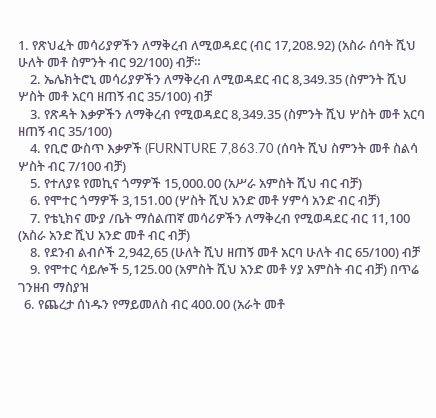1. የጽህፈት መሳሪያዎችን ለማቅረብ ለሚወዳደር (ብር 17,208.92) (አስራ ሰባት ሺህ ሁለት መቶ ስምንት ብር 92/100) ብቻ።
    2. ኤሌክትሮኒ መሳሪያዎችን ለማቅረብ ለሚወዳደር ብር 8,349.35 (ስምንት ሺህ ሦስት መቶ አርባ ዘጠኝ ብር 35/100) ብቻ
    3. የጽዳት እቃዎችን ለማቅረብ የሚወዳደር 8,349.35 (ስምንት ሺህ ሦስት መቶ አርባ ዘጠኝ ብር 35/100)
    4. የቢሮ ውስጥ እቃዎች (FURNTURE 7,863.70 (ሰባት ሺህ ስምንት መቶ ስልሳ ሦስት ብር 7/100 ብቻ)
    5. የተለያዩ የመኪና ጎማዎች 15,000.00 (አሥራ አምስት ሺህ ብር ብቻ)
    6. የሞተር ጎማዎች 3,151.00 (ሦስት ሺህ አንድ መቶ ሃምሳ አንድ ብር ብቻ)
    7. የቴኒክና ሙያ /ቤት ማሰልጠኛ መሳሪዎችን ለማቅረብ የሚወዳደር ብር 11,100 (አስራ አንድ ሺህ አንድ መቶ ብር ብቻ)
    8. የደንብ ልብሶች 2,942,65 (ሁለት ሺህ ዘጠኝ መቶ አርባ ሁለት ብር 65/100) ብቻ
    9. የሞተር ሳይሎች 5,125.00 (አምስት ሺህ አንድ መቶ ሃያ አምስት ብር ብቻ) በጥሬ ገንዘብ ማስያዝ
  6. የጨረታ ሰነዱን የማይመለስ ብር 400.00 (አራት መቶ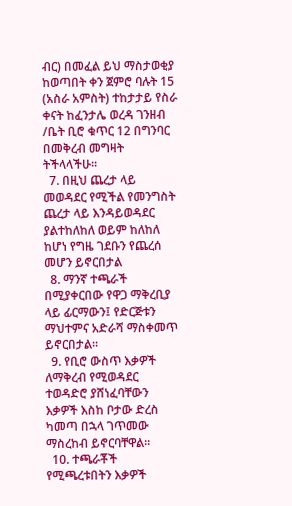ብር) በመፈል ይህ ማስታወቂያ ከወጣበት ቀን ጀምሮ ባሉት 15 (አስራ አምስት) ተከታታይ የስራ ቀናት ከፈንታሌ ወረዳ ገንዘብ /ቤት ቢሮ ቁጥር 12 በግንባር በመቅረብ መግዛት ትችላላችሁ።
  7. በዚህ ጨረታ ላይ መወዳደር የሚችል የመንግስት ጨረታ ላይ እንዳይወዳደር ያልተከለከለ ወይም ከለከለ ከሆነ የግዜ ገደቡን የጨረሰ መሆን ይኖርበታል
  8. ማንኛ ተጫራች በሚያቀርበው የዋጋ ማቅረቢያ ላይ ፊርማውን፤ የድርጅቱን ማህተምና አድራሻ ማስቀመጥ ይኖርበታል፡፡
  9. የቢሮ ውስጥ እቃዎች ለማቅረብ የሚወዳደር ተወዳድሮ ያሸነፈባቸውን እቃዎች እስከ ቦታው ድረስ ካመጣ በኋላ ገጥመው ማስረከብ ይኖርባቸዋል።
  10. ተጫራቾች የሚጫረቱበትን እቃዎች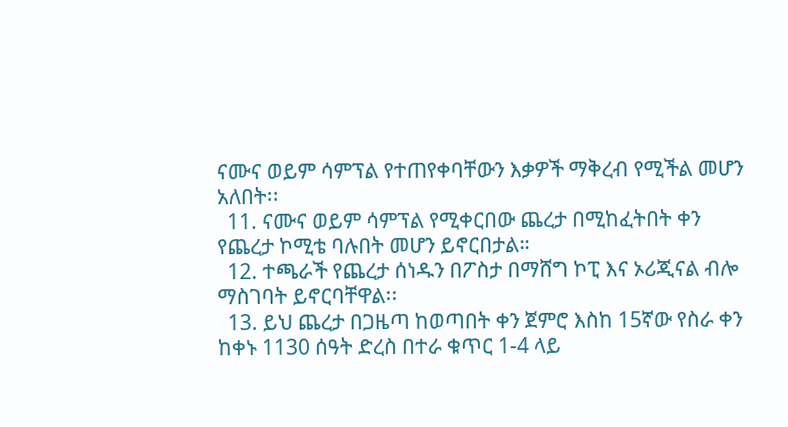ናሙና ወይም ሳምፕል የተጠየቀባቸውን እቃዎች ማቅረብ የሚችል መሆን አለበት፡፡
  11. ናሙና ወይም ሳምፕል የሚቀርበው ጨረታ በሚከፈትበት ቀን የጨረታ ኮሚቴ ባሉበት መሆን ይኖርበታል።
  12. ተጫራች የጨረታ ሰነዱን በፖስታ በማሸግ ኮፒ እና ኦሪጂናል ብሎ ማስገባት ይኖርባቸዋል፡፡
  13. ይህ ጨረታ በጋዜጣ ከወጣበት ቀን ጀምሮ እስከ 15ኛው የስራ ቀን ከቀኑ 1130 ሰዓት ድረስ በተራ ቁጥር 1-4 ላይ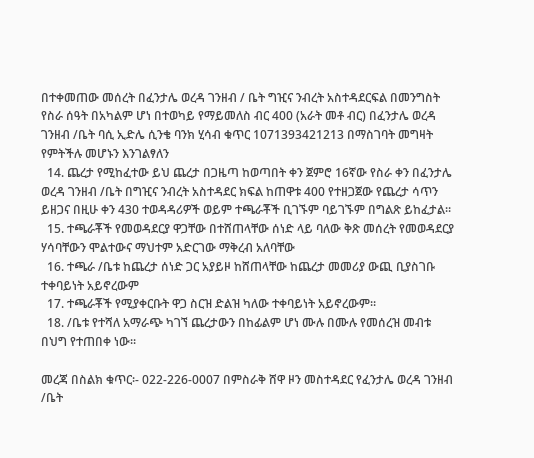በተቀመጠው መሰረት በፈንታሌ ወረዳ ገንዘብ / ቤት ግዢና ንብረት አስተዳደርፍል በመንግስት የስራ ሰዓት በአካልም ሆነ በተወካይ የማይመለስ ብር 400 (አራት መቶ ብር) በፈንታሌ ወረዳ ገንዘብ /ቤት ባሲ ኢድሌ ሲንቄ ባንክ ሂሳብ ቁጥር 1071393421213 በማስገባት መግዛት የምትችሉ መሆኑን እንገልፃለን
  14. ጨረታ የሚከፈተው ይህ ጨረታ በጋዜጣ ከወጣበት ቀን ጀምሮ 16ኛው የስራ ቀን በፈንታሌ ወረዳ ገንዘብ /ቤት በግዢና ንብረት አስተዳደር ክፍል ከጠዋቱ 400 የተዘጋጀው የጨረታ ሳጥን ይዘጋና በዚሁ ቀን 430 ተወዳዳሪዎች ወይም ተጫራቾች ቢገኙም ባይገኙም በግልጽ ይከፈታል።
  15. ተጫራቾች የመወዳደርያ ዋጋቸው በተሸጠላቸው ሰነድ ላይ ባለው ቅጽ መሰረት የመወዳደርያ ሃሳባቸውን ሞልተውና ማህተም አድርገው ማቅረብ አለባቸው
  16. ተጫራ /ቤቱ ከጨረታ ሰነድ ጋር አያይዞ ከሸጠላቸው ከጨረታ መመሪያ ውጪ ቢያስገቡ ተቀባይነት አይኖረውም
  17. ተጫራቾች የሚያቀርቡት ዋጋ ስርዝ ድልዝ ካለው ተቀባይነት አይኖረውም።
  18. /ቤቱ የተሻለ አማራጭ ካገኘ ጨረታውን በከፊልም ሆነ ሙሉ በሙሉ የመሰረዝ መብቱ በህግ የተጠበቀ ነው፡፡

መረጃ በስልክ ቁጥር፡- 022-226-0007 በምስራቅ ሸዋ ዞን መስተዳደር የፈንታሌ ወረዳ ገንዘብ /ቤት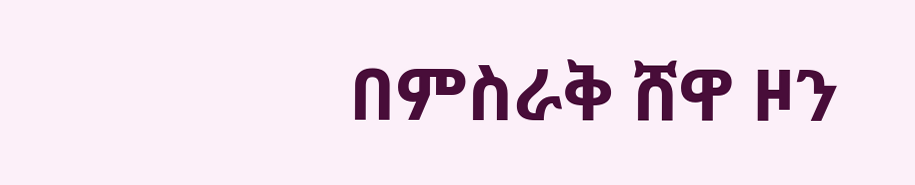በምስራቅ ሸዋ ዞን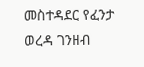መስተዳደር የፈንታ ወረዳ ገንዘብ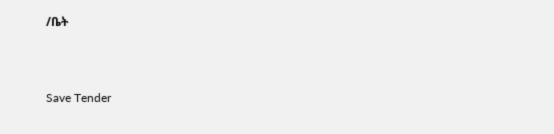/ቤት



Save Tender